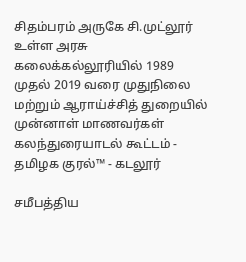சிதம்பரம் அருகே சி.முட்லூர் உள்ள அரசு கலைக்கல்லூரியில் 1989 முதல் 2019 வரை முதுநிலை மற்றும் ஆராய்ச்சித் துறையில் முன்னாள் மாணவர்கள் கலந்துரையாடல் கூட்டம் - தமிழக குரல்™ - கடலூர்

சமீபத்திய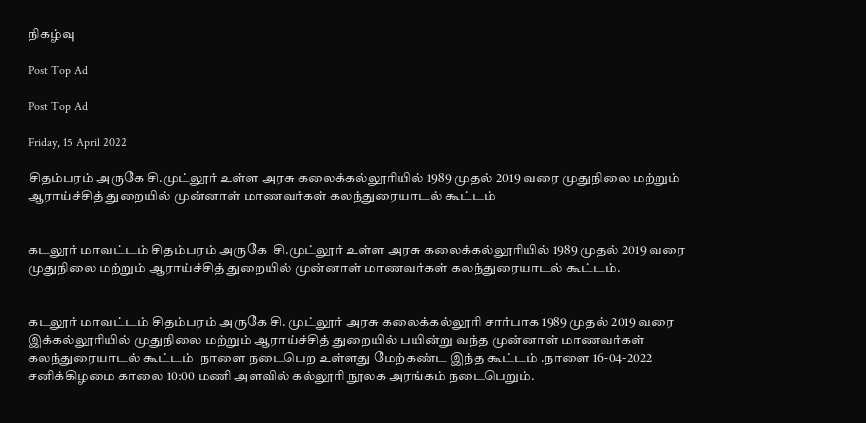நிகழ்வு

Post Top Ad

Post Top Ad

Friday, 15 April 2022

சிதம்பரம் அருகே சி.முட்லூர் உள்ள அரசு கலைக்கல்லூரியில் 1989 முதல் 2019 வரை முதுநிலை மற்றும் ஆராய்ச்சித் துறையில் முன்னாள் மாணவர்கள் கலந்துரையாடல் கூட்டம்


கடலூர் மாவட்டம் சிதம்பரம் அருகே  சி.முட்லூர் உள்ள அரசு கலைக்கல்லூரியில் 1989 முதல் 2019 வரை முதுநிலை மற்றும் ஆராய்ச்சித் துறையில் முன்னாள் மாணவர்கள் கலந்துரையாடல் கூட்டம்.


கடலூர் மாவட்டம் சிதம்பரம் அருகே சி. முட்லூர் அரசு கலைக்கல்லூரி சார்பாக 1989 முதல் 2019 வரை இக்கல்லூரியில் முதுநிலை மற்றும் ஆராய்ச்சித் துறையில் பயின்று வந்த முன்னாள் மாணவர்கள் கலந்துரையாடல் கூட்டம்  நாளை நடைபெற உள்ளது மேற்கண்ட இந்த கூட்டம் .நாளை 16-04-2022 சனிக்கிழமை காலை 10:00 மணி அளவில் கல்லூரி நூலக அரங்கம் நடைபெறும்.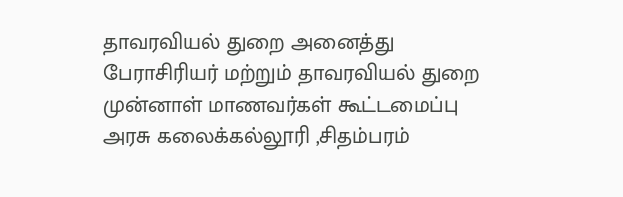தாவரவியல் துறை அனைத்து பேராசிரியர் மற்றும் தாவரவியல் துறை முன்னாள் மாணவர்கள் கூட்டமைப்பு அரசு கலைக்கல்லூரி ,சிதம்பரம்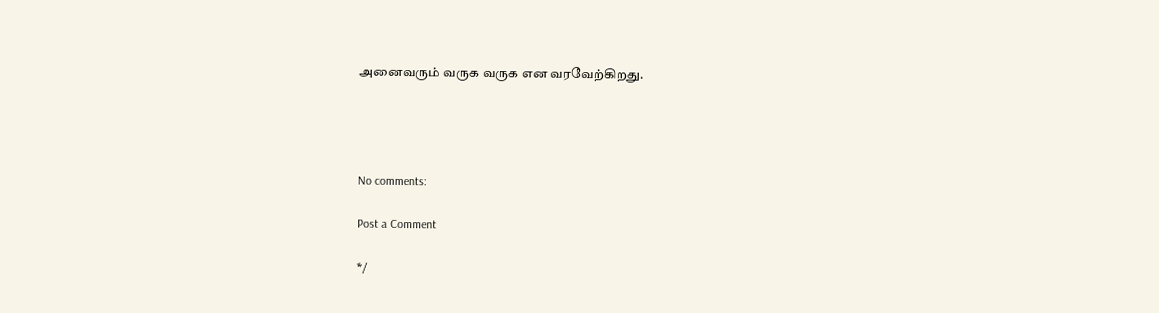அனைவரும் வருக வருக என வரவேற்கிறது.




No comments:

Post a Comment

*/